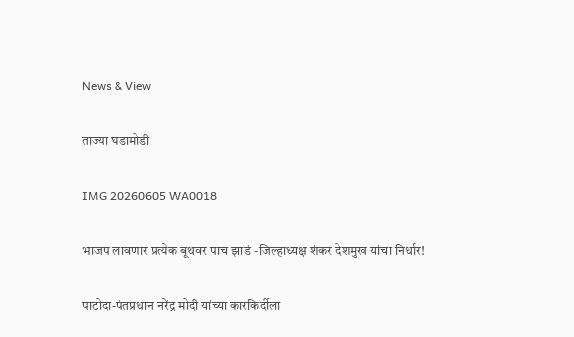News & View

ताज्या घडामोडी

IMG 20260605 WA0018

भाजप लावणार प्रत्येक बूथवर पाच झाडं -जिल्हाध्यक्ष शंकर देशमुख यांचा निर्धार!

पाटोदा-पंतप्रधान नरेंद्र मोदी यांच्या कारकिर्दीला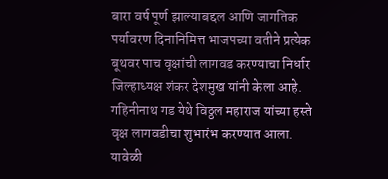बारा वर्ष पूर्ण झाल्याबद्दल आणि जागतिक पर्यावरण दिनानिमित्त भाजपच्या वतीने प्रत्येक बूथवर पाच वृक्षांची लागवड करण्याचा निर्धार जिल्हाध्यक्ष शंकर देशमुख यांनी केला आहे. गहिनीनाथ गड येथे विठ्ठल महाराज यांच्या हस्ते वृक्ष लागवडीचा शुभारंभ करण्यात आला. यावेळी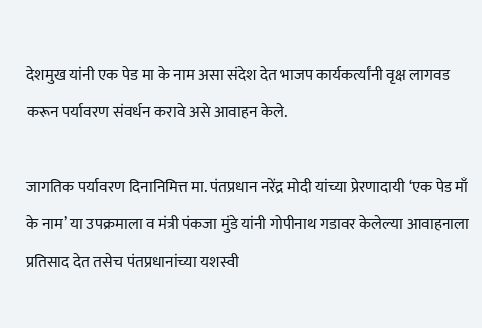देशमुख यांनी एक पेड मा के नाम असा संदेश देत भाजप कार्यकर्त्यांनी वृक्ष लागवड करून पर्यावरण संवर्धन करावे असे आवाहन केले.

जागतिक पर्यावरण दिनानिमित्त मा. पंतप्रधान नरेंद्र मोदी यांच्या प्रेरणादायी ‘एक पेड माँ के नाम’ या उपक्रमाला व मंत्री पंकजा मुंडे यांनी गोपीनाथ गडावर केलेल्या आवाहनाला प्रतिसाद देत तसेच पंतप्रधानांच्या यशस्वी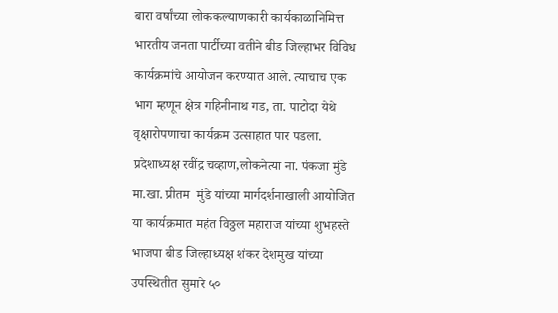बारा वर्षांच्या लोककल्याणकारी कार्यकाळानिमित्त भारतीय जनता पार्टीच्या वतीने बीड जिल्हाभर विविध कार्यक्रमांचे आयोजन करण्यात आले. त्याचाच एक भाग म्हणून क्षेत्र गहिनीनाथ गड, ता. पाटोदा येथे वृक्षारोपणाचा कार्यक्रम उत्साहात पार पडला.
प्रदेशाध्यक्ष रवींद्र चव्हाण,लोकनेत्या ना. पंकजा मुंडे मा.खा. प्रीतम  मुंडे यांच्या मार्गदर्शनाखाली आयोजित या कार्यक्रमात महंत विठ्ठल महाराज यांच्या शुभहस्ते भाजपा बीड जिल्हाध्यक्ष शंकर देशमुख यांच्या उपस्थितीत सुमारे ५०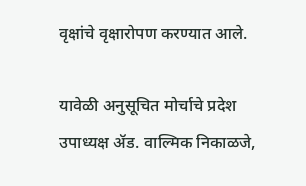वृक्षांचे वृक्षारोपण करण्यात आले.

यावेळी अनुसूचित मोर्चाचे प्रदेश उपाध्यक्ष ॲड. वाल्मिक निकाळजे,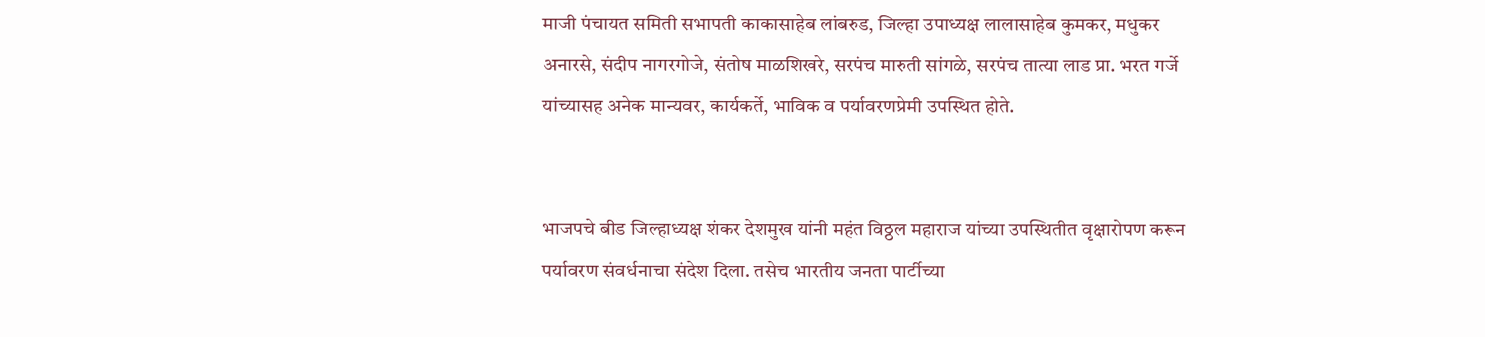माजी पंचायत समिती सभापती काकासाहेब लांबरुड, जिल्हा उपाध्यक्ष लालासाहेब कुमकर, मधुकर अनारसे, संदीप नागरगोजे, संतोष माळशिखरे, सरपंच मारुती सांगळे, सरपंच तात्या लाड प्रा. भरत गर्जे यांच्यासह अनेक मान्यवर, कार्यकर्ते, भाविक व पर्यावरणप्रेमी उपस्थित होते.


भाजपचे बीड जिल्हाध्यक्ष शंकर देशमुख यांनी महंत विठ्ठल महाराज यांच्या उपस्थितीत वृक्षारोपण करून पर्यावरण संवर्धनाचा संदेश दिला. तसेच भारतीय जनता पार्टीच्या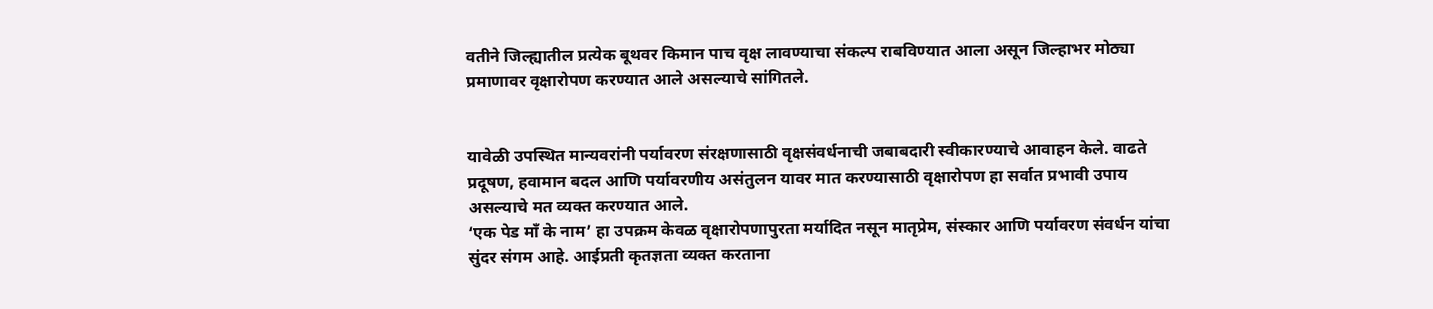वतीने जिल्ह्यातील प्रत्येक बूथवर किमान पाच वृक्ष लावण्याचा संकल्प राबविण्यात आला असून जिल्हाभर मोठ्या प्रमाणावर वृक्षारोपण करण्यात आले असल्याचे सांगितले.


यावेळी उपस्थित मान्यवरांनी पर्यावरण संरक्षणासाठी वृक्षसंवर्धनाची जबाबदारी स्वीकारण्याचे आवाहन केले. वाढते प्रदूषण, हवामान बदल आणि पर्यावरणीय असंतुलन यावर मात करण्यासाठी वृक्षारोपण हा सर्वात प्रभावी उपाय असल्याचे मत व्यक्त करण्यात आले.
‘एक पेड माँ के नाम’ हा उपक्रम केवळ वृक्षारोपणापुरता मर्यादित नसून मातृप्रेम, संस्कार आणि पर्यावरण संवर्धन यांचा सुंदर संगम आहे. आईप्रती कृतज्ञता व्यक्त करताना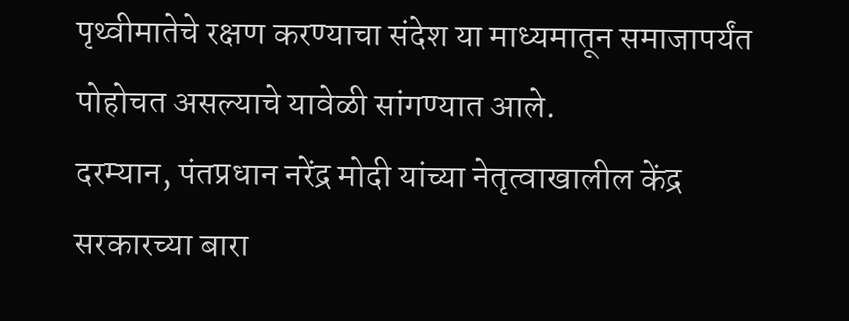पृथ्वीमातेचे रक्षण करण्याचा संदेश या माध्यमातून समाजापर्यंत पोहोचत असल्याचे यावेळी सांगण्यात आले.
दरम्यान, पंतप्रधान नरेंद्र मोदी यांच्या नेतृत्वाखालील केंद्र सरकारच्या बारा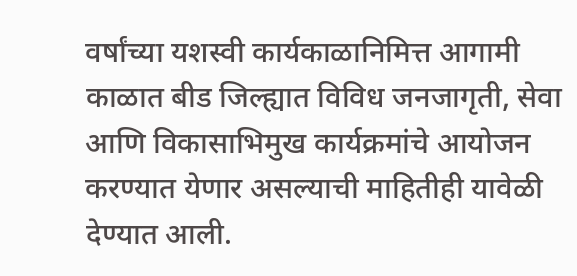वर्षांच्या यशस्वी कार्यकाळानिमित्त आगामी काळात बीड जिल्ह्यात विविध जनजागृती, सेवा आणि विकासाभिमुख कार्यक्रमांचे आयोजन करण्यात येणार असल्याची माहितीही यावेळी देण्यात आली.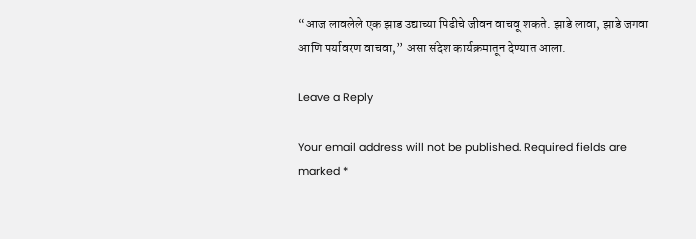“आज लावलेले एक झाड उद्याच्या पिढीचे जीवन वाचवू शकते. झाडे लावा, झाडे जगवा आणि पर्यावरण वाचवा,” असा संदेश कार्यक्रमातून देण्यात आला.

Leave a Reply

Your email address will not be published. Required fields are marked *